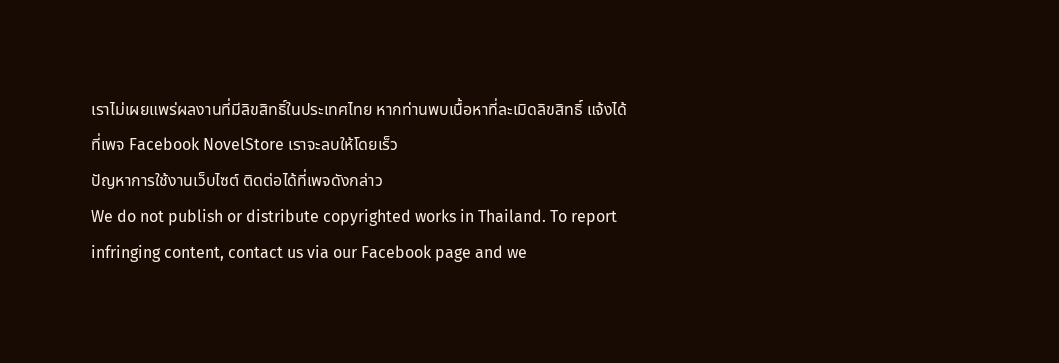เราไม่เผยแพร่ผลงานที่มีลิขสิทธิ์ในประเทศไทย หากท่านพบเนื้อหาที่ละเมิดลิขสิทธิ์ แจ้งได้ที่เพจ Facebook NovelStore เราจะลบให้โดยเร็ว
ปัญหาการใช้งานเว็บไซต์ ติดต่อได้ที่เพจดังกล่าว
We do not publish or distribute copyrighted works in Thailand. To report infringing content, contact us via our Facebook page and we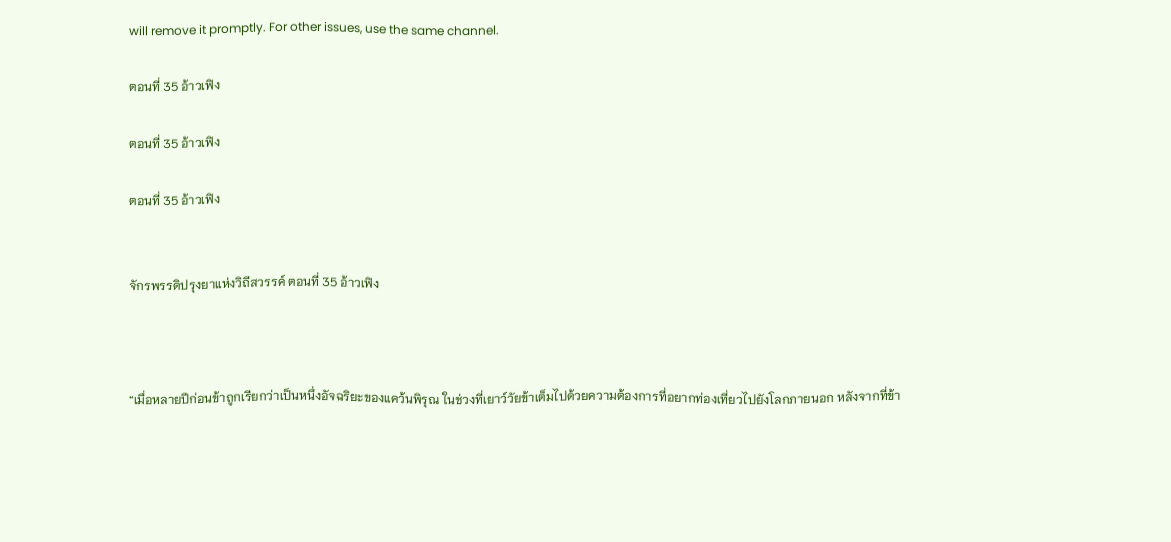will remove it promptly. For other issues, use the same channel.

ตอนที่ 35 อ้าวเฟิง

ตอนที่ 35 อ้าวเฟิง

ตอนที่ 35 อ้าวเฟิง


จักรพรรดิปรุงยาแห่งวิถีสวรรค์ ตอนที่ 35 อ้าวเฟิง



“เมื่อหลายปีก่อนข้าถูกเรียกว่าเป็นหนึ่งอัจฉริยะของแคว้นพิรุณ ในช่วงที่เยาว์วัยข้าเต็มไปด้วยความต้องการที่อยากท่องเที่ยวไปยังโลกภายนอก หลังจากที่ข้า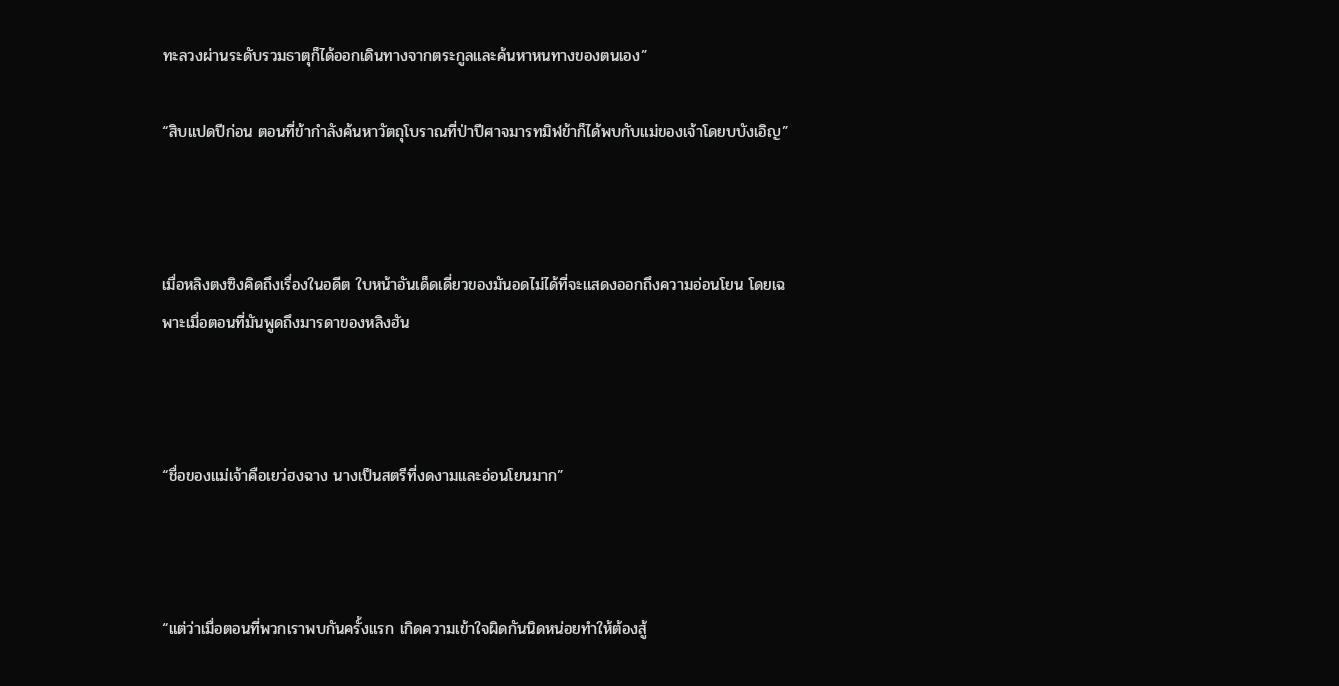ทะลวงผ่านระดับรวมธาตุก็ได้ออกเดินทางจากตระกูลและค้นหาหนทางของตนเอง”

“สิบแปดปีก่อน ตอนที่ข้ากำลังค้นหาวัตถุโบราณที่ป่าปีศาจมารทมิฬข้าก็ได้พบกับแม่ของเจ้าโดยบบังเอิญ”



เมื่อหลิงตงซิงคิดถึงเรื่องในอดีต ใบหน้าอันเด็ดเดี่ยวของมันอดไม่ได้ที่จะแสดงออกถึงความอ่อนโยน โดยเฉพาะเมื่อตอนที่มันพูดถึงมารดาของหลิงฮัน



“ชื่อของแม่เจ้าคือเยว่ฮงฉาง นางเป็นสตรีที่งดงามและอ่อนโยนมาก”



“แต่ว่าเมื่อตอนที่พวกเราพบกันครั้งแรก เกิดความเข้าใจผิดกันนิดหน่อยทำให้ต้องสู้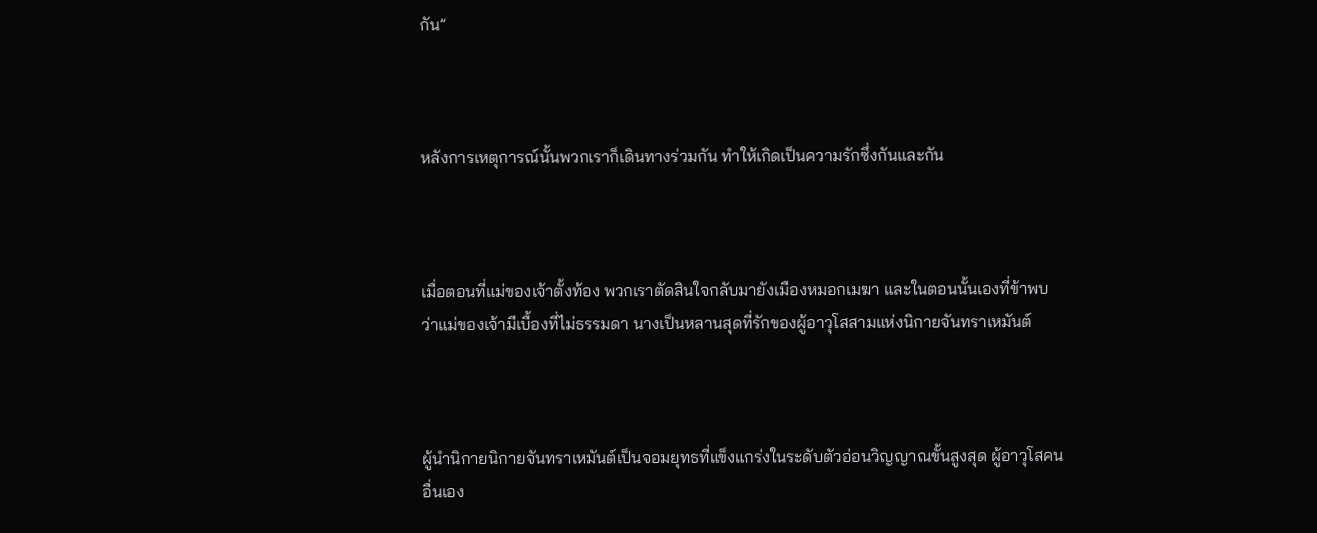กัน”



หลังการเหตุการณ์นั้นพวกเราก็เดินทางร่วมกัน ทำให้เกิดเป็นความรักซึ่งกันและกัน



เมื่อตอนที่แม่ของเจ้าตั้งท้อง พวกเราตัดสินใจกลับมายังเมืองหมอกเมฆา และในตอนนั้นเองที่ข้าพบว่าแม่ของเจ้ามีเบื้องที่ไม่ธรรมดา นางเป็นหลานสุดที่รักของผู้อาวุโสสามแห่งนิกายจันทราเหมันต์



ผู้นำนิกายนิกายจันทราเหมันต์เป็นจอมยุทธที่แข็งแกร่งในระดับตัวอ่อนวิญญาณขั้นสูงสุด ผู้อาวุโสคนอื่นเอง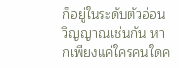ก็อยู่ในระดับตัวอ่อนวิญญาณเช่นกัน หากเพียงแค่ใครคนใดค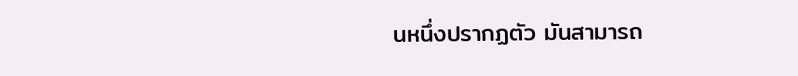นหนึ่งปรากฏตัว มันสามารถ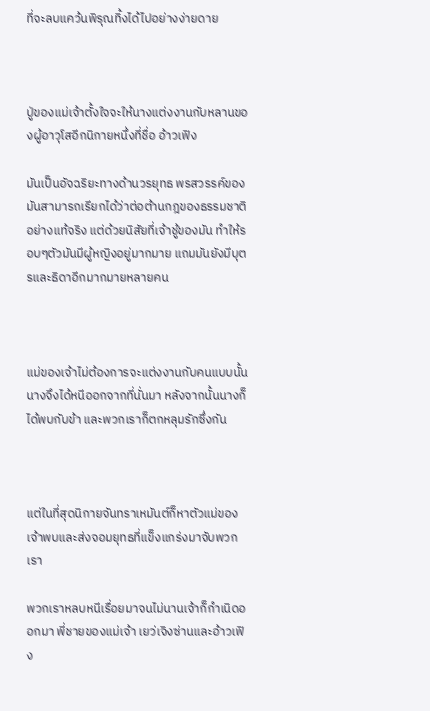ที่จะลบแคว้นพิรุณทิ้งได้ไปอย่างง่ายดาย



ปู่ของแม่เจ้าตั้งใจจะให้นางแต่งงานกับหลานของผู้อาวุโสอีกนิกายหนึ่งที่ชื่อ อ้าวเฟิง

มันเป็นอัจฉริยะทางด้านวรยุทธ พรสวรรค์ของมันสามารถเรียกได้ว่าต่อต้านกฎของธรรมชาติอย่างแท้จริง แต่ด้วยนิสัยที่เจ้าชู้ของมัน ทำให้รอบๆตัวมันมีผู้หญิงอยู่มากมาย แถมมันยังมีบุตรและธิดาอีกมากมายหลายคน



แม่ของเจ้าไม่ต้องการจะแต่งงานกับคนแบบนั้น นางจึงได้หนีออกจากที่นั่นมา หลังจากนั้นนางก็ได้พบกับข้า และพวกเราก็ตกหลุมรักซึ่งกัน



แต่ในที่สุดนิกายจันทราเหมันต์ก็หาตัวแม่ของเจ้าพบและส่งจอมยุทธที่แข็งแกร่งมาจับพวกเรา

พวกเราหลบหนีเรื่อยมาจนไม่นานเจ้าก็กำเนิดออกมา พี่ชายของแม่เจ้า เยว่เจิงซ่านและอ้าวเฟิง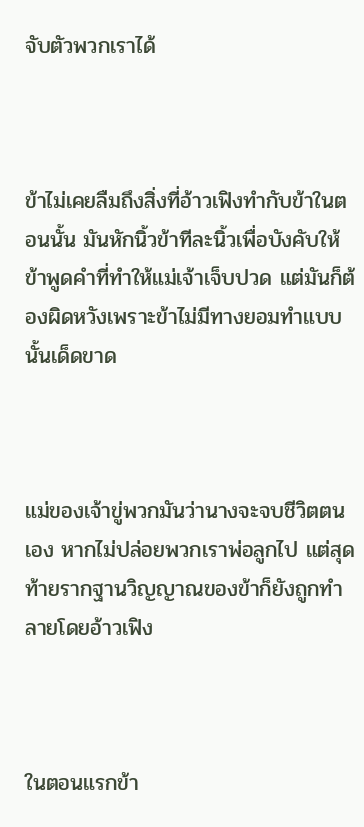จับตัวพวกเราได้



ข้าไม่เคยลืมถึงสิ่งที่อ้าวเฟิงทำกับข้าในตอนนั้น มันหักนิ้วข้าทีละนิ้วเพื่อบังคับให้ข้าพูดคำที่ทำให้แม่เจ้าเจ็บปวด แต่มันก็ต้องผิดหวังเพราะข้าไม่มีทางยอมทำแบบนั้นเด็ดขาด



แม่ของเจ้าขู่พวกมันว่านางจะจบชีวิตตนเอง หากไม่ปล่อยพวกเราพ่อลูกไป แต่สุดท้ายรากฐานวิญญาณของข้าก็ยังถูกทำลายโดยอ้าวเฟิง



ในตอนแรกข้า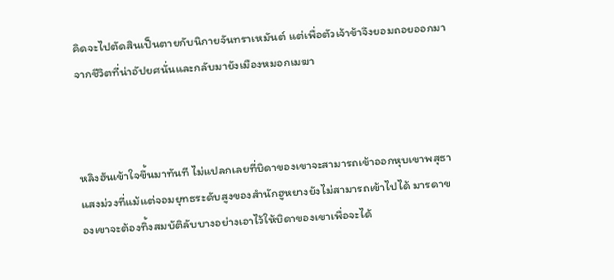คิดจะไปตัดสินเป็นตายกับนิกายจันทราเหมันต์ แต่เพื่อตัวเจ้าข้าจึงยอมถอยออกมาจากชีวิตที่น่าอัปยศนั่นและกลับมายังเมืองหมอกเมฆา



หลิงฮันเข้าใจขึ้นมาทันที ไม่แปลกเลยที่บิดาของเขาจะสามารถเข้าออกหุบเขาพสุธาแสงม่วงที่แม้แต่จอมยุทธระดับสูงของสำนักฮูหยางยังไม่สามารถเข้าไปได้ มารดาของเขาจะต้องทิ้งสมบัติลับบางอย่างเอาไว้ให้บิดาของเขาเพื่อจะได้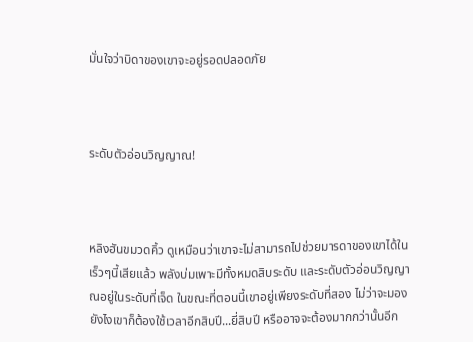มั่นใจว่าบิดาของเขาจะอยู่รอดปลอดภัย



ระดับตัวอ่อนวิญญาณ!



หลิงฮันขมวดคิ้ว ดูเหมือนว่าเขาจะไม่สามารถไปช่วยมารดาของเขาได้ในเร็วๆนี้เสียแล้ว พลังบ่มเพาะมีทั้งหมดสิบระดับ และระดับตัวอ่อนวิญญาณอยู่ในระดับที่เจ็ด ในขณะที่ตอนนี้เขาอยู่เพียงระดับที่สอง ไม่ว่าจะมองยังไงเขาก็ต้องใช้เวลาอีกสิบปี...ยี่สิบปี หรืออาจจะต้องมากกว่านั้นอีก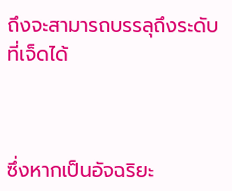ถึงจะสามารถบรรลุถึงระดับที่เจ็ดได้



ซึ่งหากเป็นอัจฉริยะ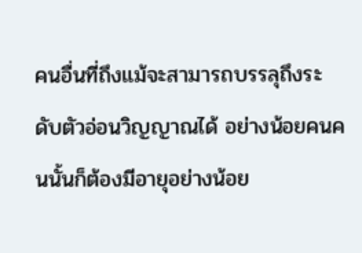คนอื่นที่ถึงแม้จะสามารถบรรลุถึงระดับตัวอ่อนวิญญาณได้ อย่างน้อยคนคนนั้นก็ต้องมีอายุอย่างน้อย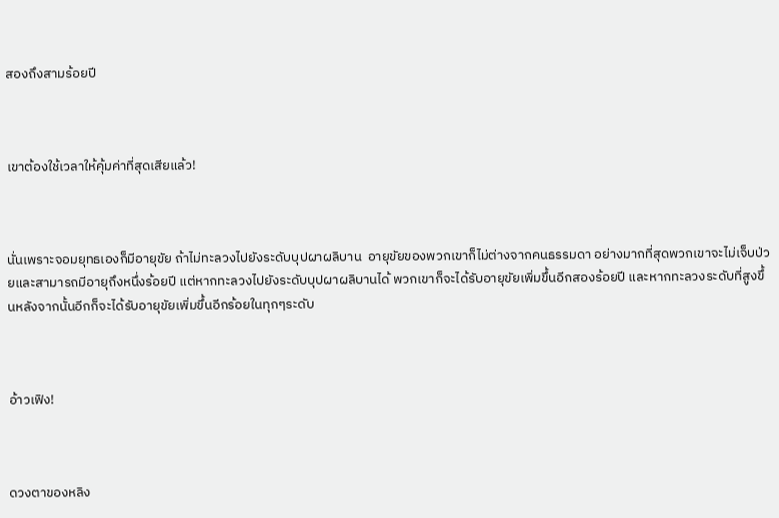สองถึงสามร้อยปี



เขาต้องใช้เวลาให้คุ้มค่าที่สุดเสียแล้ว!



นั่นเพราะจอมยุทธเองก็มีอายุขัย ถ้าไม่ทะลวงไปยังระดับบุปผาผลิบาน  อายุขัยของพวกเขาก็ไม่ต่างจากคนธรรมดา อย่างมากที่สุดพวกเขาจะไม่เจ็บป่วยและสามารถมีอายุถึงหนึ่งร้อยปี แต่หากทะลวงไปยังระดับบุปผาผลิบานได้ พวกเขาก็จะได้รับอายุขัยเพิ่มขึ้นอีกสองร้อยปี และหากทะลวงระดับที่สูงขึ้นหลังจากนั้นอีกก็จะได้รับอายุขัยเพิ่มขึ้นอีกร้อยในทุกๆระดับ



อ้าวเฟิง!



ดวงตาของหลิง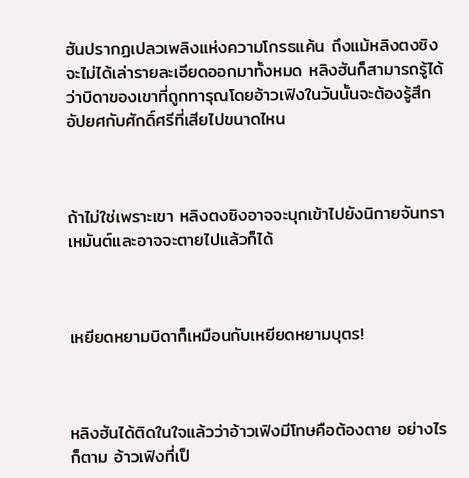ฮันปรากฏเปลวเพลิงแห่งความโกรธแค้น ถึงแม้หลิงตงซิงจะไม่ได้เล่ารายละเอียดออกมาทั้งหมด หลิงฮันก็สามารถรู้ได้ว่าบิดาของเขาที่ถูกทารุณโดยอ้าวเฟิงในวันนั้นจะต้องรู้สึกอัปยศกับศักดิ์ศรีที่เสียไปขนาดไหน



ถ้าไม่ใช่เพราะเขา หลิงตงซิงอาจจะบุกเข้าไปยังนิกายจันทราเหมันต์และอาจจะตายไปแล้วก็ได้



เหยียดหยามบิดาก็เหมือนกับเหยียดหยามบุตร!



หลิงฮันได้ติดในใจแล้วว่าอ้าวเฟิงมีโทษคือต้องตาย อย่างไรก็ตาม อ้าวเฟิงที่เป็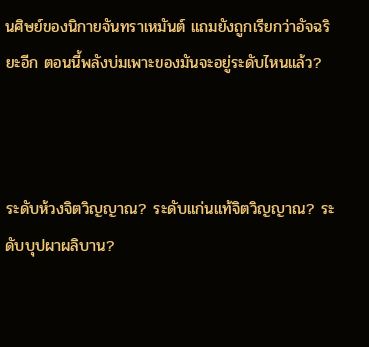นศิษย์ของนิกายจันทราเหมันต์ แถมยังถูกเรียกว่าอัจฉริยะอีก ตอนนี้พลังบ่มเพาะของมันจะอยู่ระดับไหนแล้ว?



ระดับห้วงจิตวิญญาณ? ระดับแก่นแท้จิตวิญญาณ? ระดับบุปผาผลิบาน?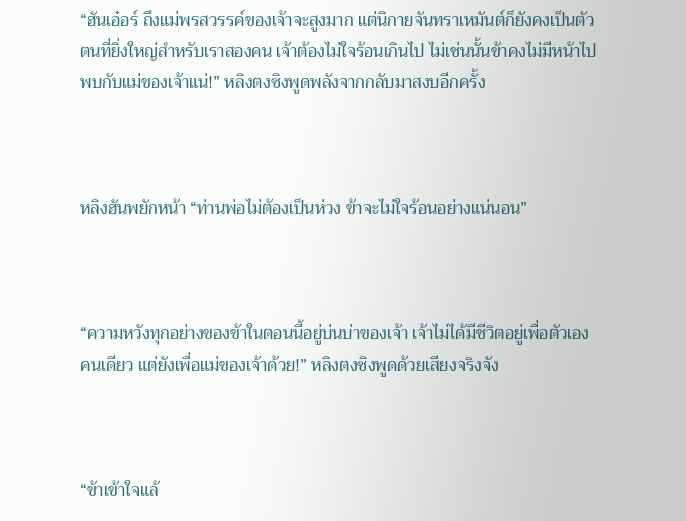“ฮันเอ๋อร์ ถึงแม่พรสวรรค์ของเจ้าจะสูงมาก แต่นิกายจันทราเหมันต์ก็ยังคงเป็นตัวตนที่ยิ่งใหญ่สำหรับเราสองคน เจ้าต้องไม่ใจร้อนเกินไป ไม่เช่นนั้นข้าคงไม่มีหน้าไปพบกับแม่ของเจ้าแน่!” หลิงตงซิงพูดพลังจากกลับมาสงบอีกครั้ง



หลิงฮันพยักหน้า “ท่านพ่อไม่ต้องเป็นห่วง ข้าจะไม่ใจร้อนอย่างแน่นอน”



“ความหวังทุกอย่างของข้าในตอนนี้อยู่บ่นบ่าของเจ้า เจ้าไม่ได้มีชีวิตอยู่เพื่อตัวเองคนเดียว แต่ยังเพื่อแม่ของเจ้าด้วย!” หลิงตงซิงพูดด้วยเสียงจริงจัง



“ข้าเข้าใจแล้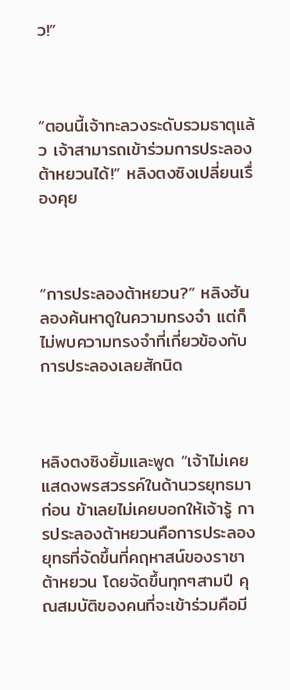ว!”



“ตอนนี้เจ้าทะลวงระดับรวมธาตุแล้ว เจ้าสามารถเข้าร่วมการประลองต้าหยวนได้!” หลิงตงซิงเปลี่ยนเรื่องคุย



“การประลองต้าหยวน?” หลิงฮันลองค้นหาดูในความทรงจำ แต่ก็ไม่พบความทรงจำที่เกี่ยวข้องกับการประลองเลยสักนิด



หลิงตงซิงยิ้มและพูด “เจ้าไม่เคยแสดงพรสวรรค์ในด้านวรยุทธมาก่อน ข้าเลยไม่เคยบอกให้เจ้ารู้ การประลองต้าหยวนคือการประลองยุทธที่จัดขึ้นที่คฤหาสน์ของราชาต้าหยวน โดยจัดขึ้นทุกๆสามปี คุณสมบัติของคนที่จะเข้าร่วมคือมี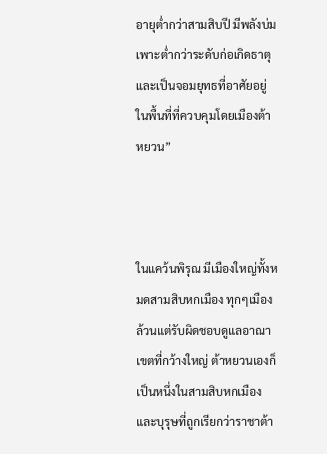อายุต่ำกว่าสามสิบปี มีพลังบ่มเพาะต่ำกว่าระดับก่อเกิดธาตุ และเป็นจอมยุทธที่อาศัยอยู่ในพื้นที่ที่ควบคุมโดยเมืองต้าหยวน”



ในแคว้นพิรุณ มีเมืองใหญ่ทั้งหมดสามสิบหกเมือง ทุกๆเมืองล้วนแต่รับผิดชอบดูแลอาณาเขตที่กว้างใหญ่ ต้าหยวนเองก็เป็นหนึ่งในสามสิบหกเมือง และบุรุษที่ถูกเรียกว่าราชาต้า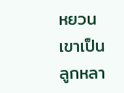หยวน เขาเป็นลูกหลา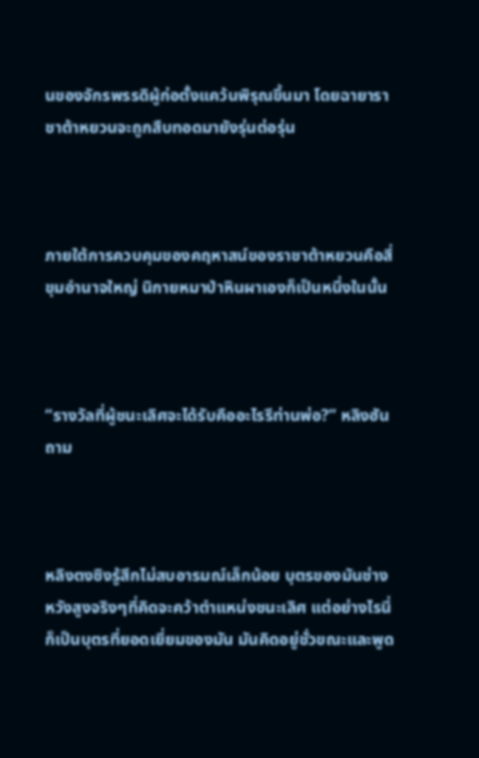นของจักรพรรดิผู้ก่อตั้งแคว้นพิรุณขึ้นมา โดยฉายาราชาต้าหยวนจะถูกสืบทอดมายังรุ่นต่อรุ่น



ภายใต้การควบคุมของคฤหาสน์ของราชาต้าหยวนคือสี่ขุมอำนาจใหญ่ นิกายหมาป่าหินผาเองก็เป็นหนึ่งในนั้น



“รางวัลที่ผู้ชนะเลิศจะได้รับคืออะไรรึท่านพ่อ?” หลิงฮันถาม



หลิงตงซิงรู้สึกไม่สบอารมณ์เล็กน้อย บุตรของมันช่างหวังสูงจริงๆที่คิดจะคว้าตำแหน่งชนะเลิศ แต่อย่างไรนี่ก็เป็นบุตรที่ยอดเยี่ยมของมัน มันคิดอยู่ชั่วขณะและพูด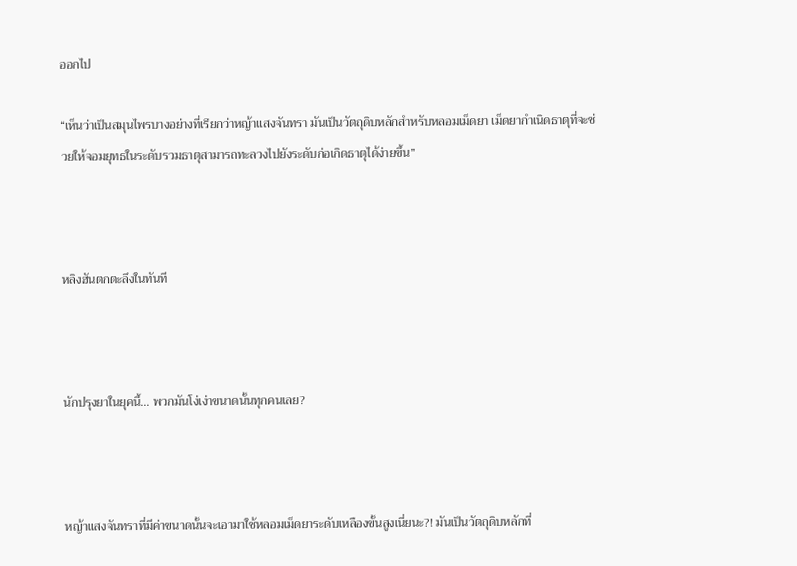ออกไป

“เห็นว่าเป็นสมุนไพรบางอย่างที่เรียกว่าหญ้าแสงจันทรา มันเป็นวัตถุดิบหลักสำหรับหลอมเม็ดยา เม็ดยากำเนิดธาตุที่จะช่วยให้จอมยุทธในระดับรวมธาตุสามารถทะลวงไปยังระดับก่อเกิดธาตุได้ง่ายขึ้น”



หลิงฮันตกตะลึงในทันที



นักปรุงยาในยุคนี้... พวกมันโง่เง่าขนาดนั้นทุกคนเลย?



หญ้าแสงจันทราที่มีค่าขนาดนั้นจะเอามาใช้หลอมเม็ดยาระดับเหลืองขั้นสูงเนี่ยนะ?! มันเป็นวัตถุดิบหลักที่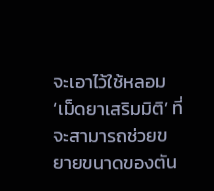จะเอาไว้ใช้หลอม ‘เม็ดยาเสริมมิติ’ ที่จะสามารถช่วยขยายขนาดของตัน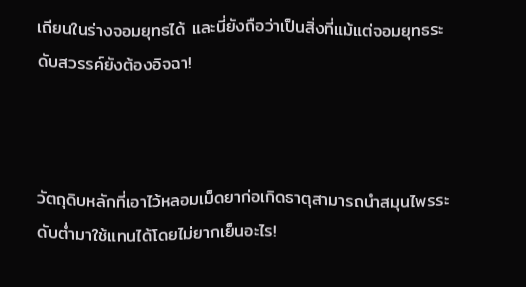เถียนในร่างจอมยุทธได้ และนี่ยังถือว่าเป็นสิ่งที่แม้แต่จอมยุทธระดับสวรรค์ยังต้องอิจฉา!



วัตถุดิบหลักที่เอาไว้หลอมเม็ดยาก่อเกิดธาตุสามารถนำสมุนไพรระดับต่ำมาใช้แทนได้โดยไม่ยากเย็นอะไร!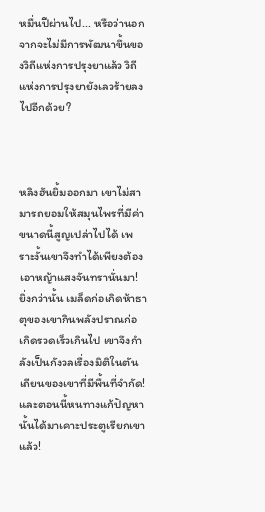หมื่นปีผ่านไป... หรือว่านอกจากจะไม่มีการพัฒนาขึ้นของวิถีแห่งการปรุงยาแล้ว วิถีแห่งการปรุงยายังเลวร้ายลงไปอีกด้วย?



หลิงฮันยิ้มออกมา เขาไม่สามารถยอมให้สมุนไพรที่มีค่าขนาดนี้สูญเปล่าไปได้ เพราะงั้นเขาจึงทำได้เพียงต้องเอาหญ้าแสงจันทรานั่นมา! ยิ่งกว่านั้น เมล็ดก่อเกิดห้าธาตุของเขากินพลังปราณก่อเกิดรวดเร็วเกินไป เขาจึงกำลังเป็นกังวลเรื่องมิติในตันเถียนของเขาที่มีพื้นที่จำกัด! และตอนนี้หนทางแก้ปัญหานั้นได้มาเคาะประตูเรียกเขาแล้ว!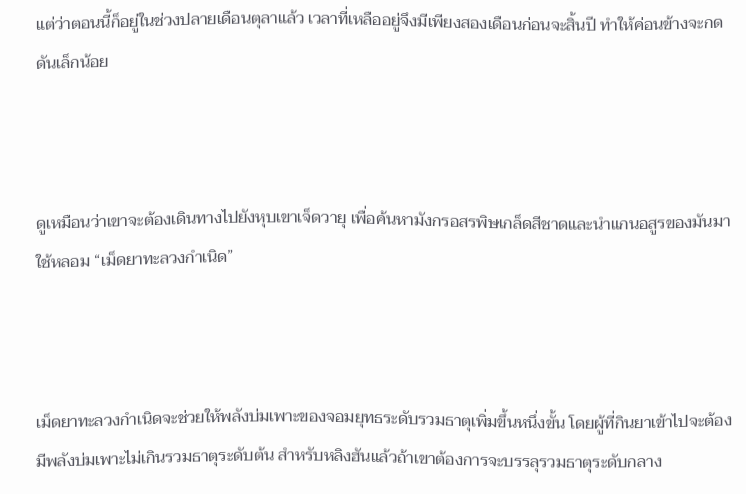แต่ว่าตอนนี้ก็อยู่ในช่วงปลายเดือนตุลาแล้ว เวลาที่เหลืออยู่จึงมีเพียงสองเดือนก่อนจะสิ้นปี ทำให้ค่อนข้างจะกดดันเล็กน้อย



ดูเหมือนว่าเขาจะต้องเดินทางไปยังหุบเขาเจ็ดวายุ เพื่อค้นหามังกรอสรพิษเกล็ดสีชาดและนำแกนอสูรของมันมาใช้หลอม “เม็ดยาทะลวงกำเนิด”



เม็ดยาทะลวงกำเนิดจะช่วยให้พลังบ่มเพาะของจอมยุทธระดับรวมธาตุเพิ่มขึ้นหนึ่งขั้น โดยผู้ที่กินยาเข้าไปจะต้องมีพลังบ่มเพาะไม่เกินรวมธาตุระดับต้น สำหรับหลิงฮันแล้วถ้าเขาต้องการจะบรรลุรวมธาตุระดับกลาง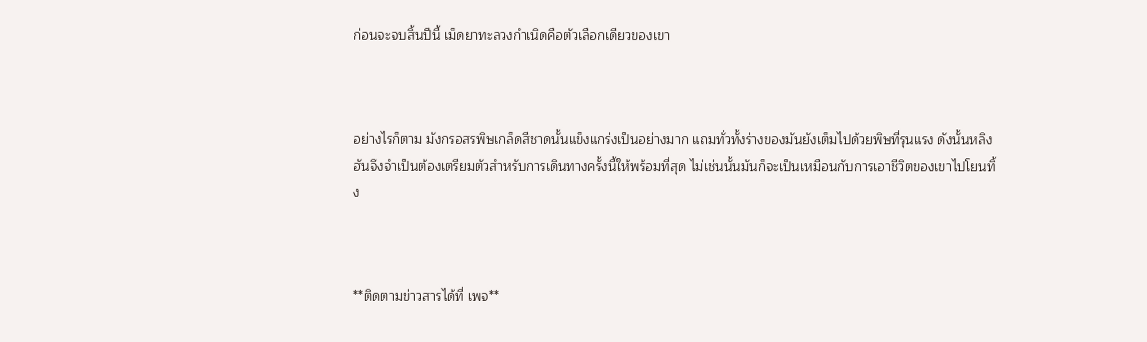ก่อนจะจบสิ้นปีนี้ เม็ดยาทะลวงกำเนิดคือตัวเลือกเดียวของเขา



อย่างไรก็ตาม มังกรอสรพิษเกล็ดสีชาดนั้นแข็งแกร่งเป็นอย่างมาก แถมทั่วทั้งร่างของมันยังเต็มไปด้วยพิษที่รุนแรง ดังนั้นหลิงฮันจึงจำเป็นต้องเตรียมตัวสำหรับการเดินทางครั้งนี้ให้พร้อมที่สุด ไม่เช่นนั้นมันก็จะเป็นเหมือนกับการเอาชีวิตของเขาไปโยนทิ้ง



**ติดตามข่าวสารได้ที่ เพจ**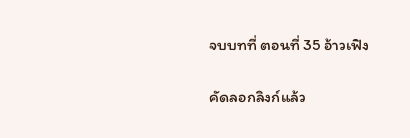จบบทที่ ตอนที่ 35 อ้าวเฟิง

คัดลอกลิงก์แล้ว